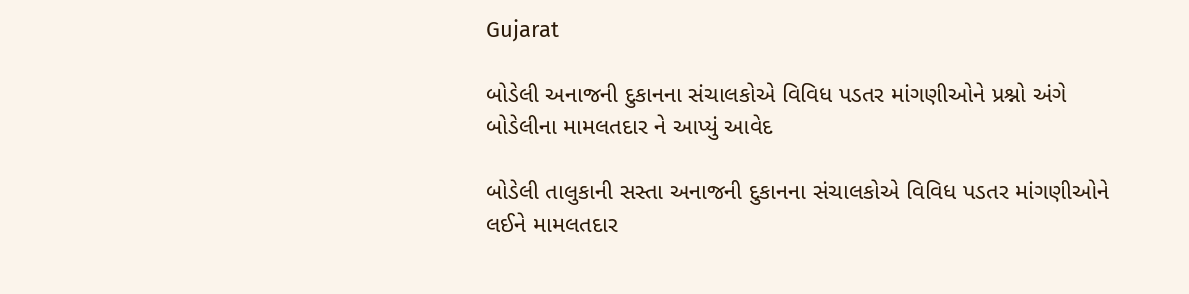Gujarat

બોડેલી અનાજની દુકાનના સંચાલકોએ વિવિધ પડતર માંગણીઓને પ્રશ્નો અંગે બોડેલીના મામલતદાર ને આપ્યું આવેદ

બોડેલી તાલુકાની સસ્તા અનાજની દુકાનના સંચાલકોએ વિવિધ પડતર માંગણીઓને લઈને મામલતદાર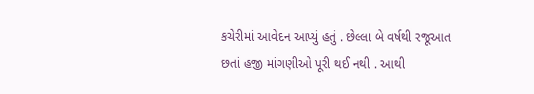કચેરીમાં આવેદન આપ્યું હતું . છેલ્લા બે વર્ષથી રજૂઆત છતાં હજી માંગણીઓ પૂરી થઈ નથી . આથી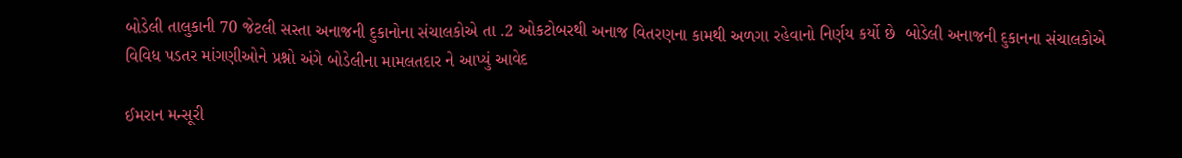બોડેલી તાલુકાની 70 જેટલી સસ્તા અનાજની દુકાનોના સંચાલકોએ તા .2 ઓકટોબરથી અનાજ વિતરણના કામથી અળગા રહેવાનો નિર્ણય કર્યો છે  બોડેલી અનાજની દુકાનના સંચાલકોએ વિવિધ પડતર માંગણીઓને પ્રશ્નો અંગે બોડેલીના મામલતદાર ને આપ્યું આવેદ

ઈમરાન મન્સૂરી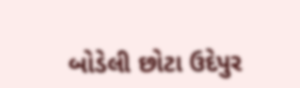બોડેલી છોટા ઉદેપુર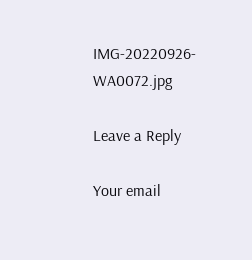IMG-20220926-WA0072.jpg

Leave a Reply

Your email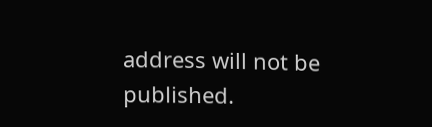address will not be published.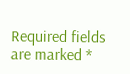Required fields are marked *